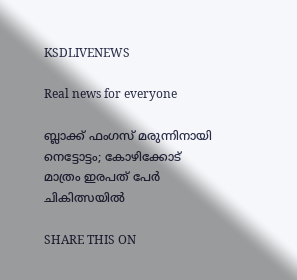KSDLIVENEWS

Real news for everyone

ബ്ലാക്ക് ഫംഗസ് മരുന്നിനായി നെട്ടോട്ടം; കോഴിക്കോട് മാത്രം ഇരപത് പേര്‍ ചികിത്സയില്‍

SHARE THIS ON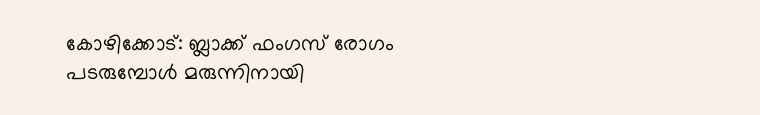കോഴിക്കോട്: ബ്ലാക്ക് ഫംഗസ് രോഗം പടരുമ്പോൾ മരുന്നിനായി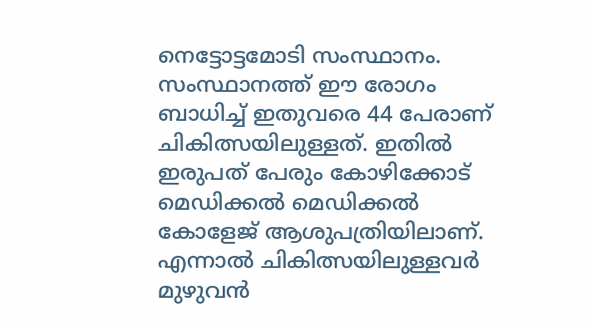നെട്ടോട്ടമോടി സംസ്ഥാനം. സംസ്ഥാനത്ത് ഈ രോഗം ബാധിച്ച് ഇതുവരെ 44 പേരാണ് ചികിത്സയിലുള്ളത്. ഇതിൽ ഇരുപത് പേരും കോഴിക്കോട് മെഡിക്കൽ മെഡിക്കൽ കോളേജ് ആശുപത്രിയിലാണ്. എന്നാൽ ചികിത്സയിലുള്ളവർ മുഴുവൻ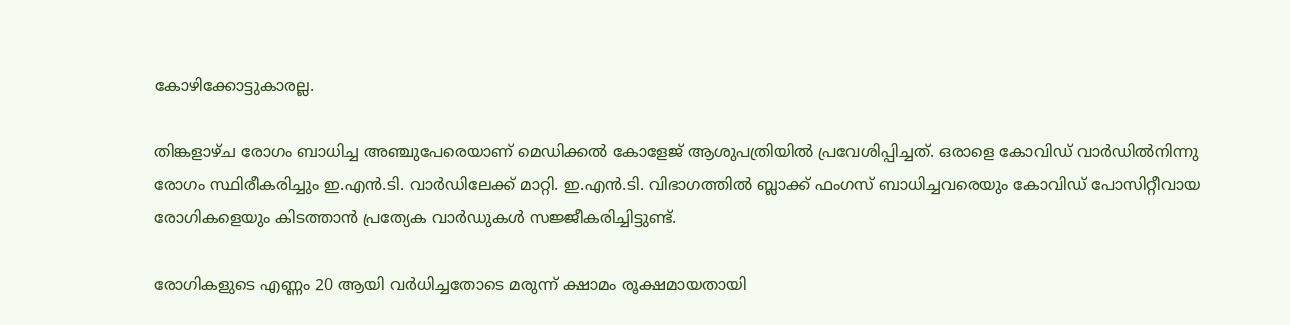കോഴിക്കോട്ടുകാരല്ല.

തിങ്കളാഴ്ച രോഗം ബാധിച്ച അഞ്ചുപേരെയാണ് മെഡിക്കൽ കോളേജ് ആശുപത്രിയിൽ പ്രവേശിപ്പിച്ചത്. ഒരാളെ കോവിഡ് വാർഡിൽനിന്നു രോഗം സ്ഥിരീകരിച്ചും ഇ.എൻ.ടി. വാർഡിലേക്ക് മാറ്റി. ഇ.എൻ.ടി. വിഭാഗത്തിൽ ബ്ലാക്ക് ഫംഗസ് ബാധിച്ചവരെയും കോവിഡ് പോസിറ്റീവായ രോഗികളെയും കിടത്താൻ പ്രത്യേക വാർഡുകൾ സജ്ജീകരിച്ചിട്ടുണ്ട്.

രോഗികളുടെ എണ്ണം 20 ആയി വർധിച്ചതോടെ മരുന്ന് ക്ഷാമം രൂക്ഷമായതായി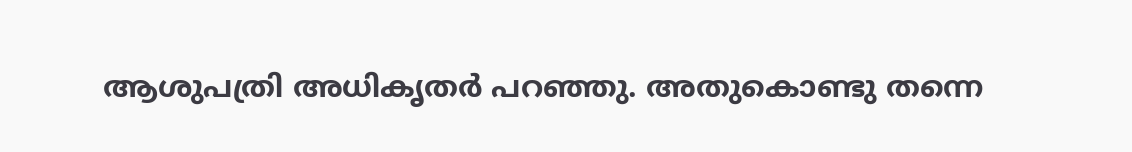ആശുപത്രി അധികൃതർ പറഞ്ഞു. അതുകൊണ്ടു തന്നെ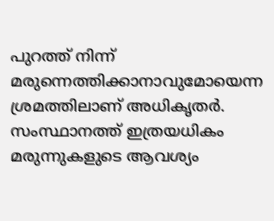പുറത്ത് നിന്ന് മരുന്നെത്തിക്കാനാവുമോയെന്ന ശ്രമത്തിലാണ് അധികൃതർ. സംസ്ഥാനത്ത് ഇത്രയധികം മരുന്നുകളുടെ ആവശ്യം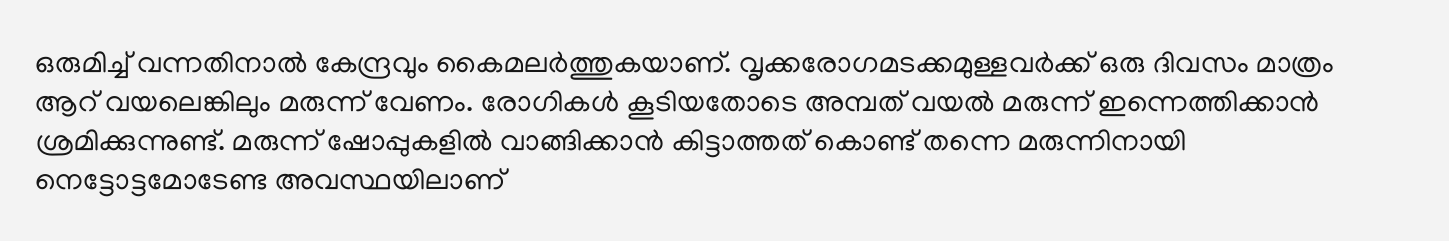ഒരുമിച്ച് വന്നതിനാൽ കേന്ദ്രവും കൈമലർത്തുകയാണ്. വൃക്കരോഗമടക്കമുള്ളവർക്ക് ഒരു ദിവസം മാത്രം ആറ് വയലെങ്കിലും മരുന്ന് വേണം. രോഗികൾ കൂടിയതോടെ അമ്പത് വയൽ മരുന്ന് ഇന്നെത്തിക്കാൻ ശ്രമിക്കുന്നുണ്ട്. മരുന്ന് ഷോപ്പുകളിൽ വാങ്ങിക്കാൻ കിട്ടാത്തത് കൊണ്ട് തന്നെ മരുന്നിനായി നെട്ടോട്ടമോടേണ്ട അവസ്ഥയിലാണ്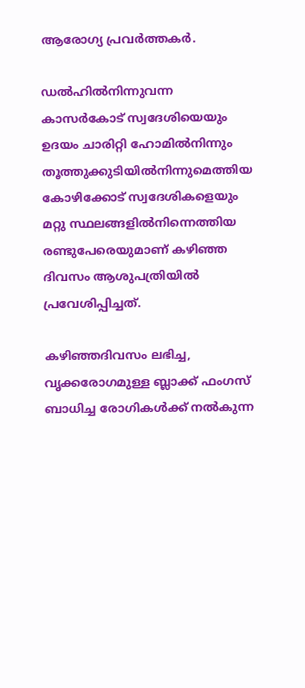ആരോഗ്യ പ്രവർത്തകർ.

ഡൽഹിൽനിന്നുവന്ന കാസർകോട് സ്വദേശിയെയും ഉദയം ചാരിറ്റി ഹോമിൽനിന്നും തൂത്തുക്കുടിയിൽനിന്നുമെത്തിയ കോഴിക്കോട് സ്വദേശികളെയും മറ്റു സ്ഥലങ്ങളിൽനിന്നെത്തിയ രണ്ടുപേരെയുമാണ് കഴിഞ്ഞ ദിവസം ആശുപത്രിയിൽ പ്രവേശിപ്പിച്ചത്.

കഴിഞ്ഞദിവസം ലഭിച്ച, വൃക്കരോഗമുള്ള ബ്ലാക്ക് ഫംഗസ് ബാധിച്ച രോഗികൾക്ക് നൽകുന്ന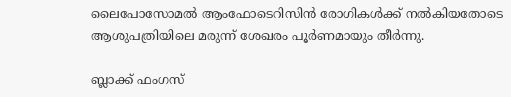ലൈപോസോമൽ ആംഫോടെറിസിൻ രോഗികൾക്ക് നൽകിയതോടെ ആശുപത്രിയിലെ മരുന്ന് ശേഖരം പൂർണമായും തീർന്നു.

ബ്ലാക്ക് ഫംഗസ്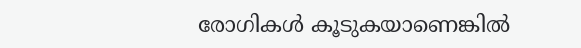രോഗികൾ കൂടുകയാണെങ്കിൽ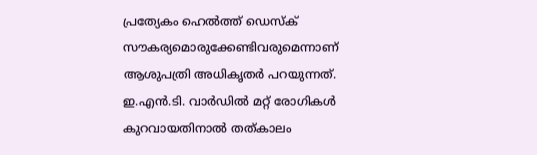പ്രത്യേകം ഹെൽത്ത് ഡെസ്ക് സൗകര്യമൊരുക്കേണ്ടിവരുമെന്നാണ് ആശുപത്രി അധികൃതർ പറയുന്നത്. ഇ.എൻ.ടി. വാർഡിൽ മറ്റ് രോഗികൾ കുറവായതിനാൽ തത്കാലം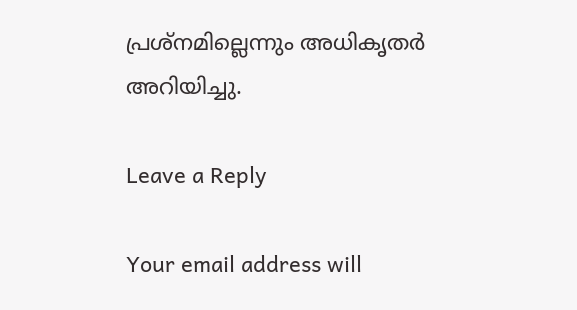പ്രശ്നമില്ലെന്നും അധികൃതർ അറിയിച്ചു.

Leave a Reply

Your email address will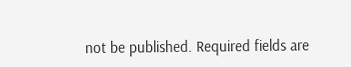not be published. Required fields are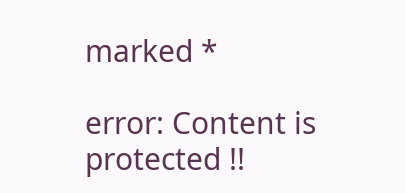marked *

error: Content is protected !!